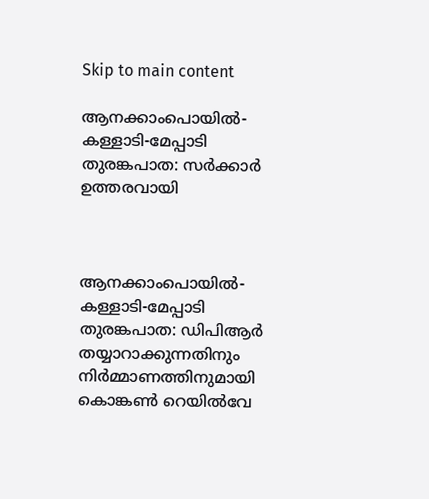Skip to main content

ആനക്കാംപൊയില്‍- കള്ളാടി-മേപ്പാടി തുരങ്കപാത: സര്‍ക്കാര്‍ ഉത്തരവായി



ആനക്കാംപൊയില്‍- കള്ളാടി-മേപ്പാടി തുരങ്കപാത: ഡിപിആര്‍ തയ്യാറാക്കുന്നതിനും നിര്‍മ്മാണത്തിനുമായി കൊങ്കണ്‍ റെയില്‍വേ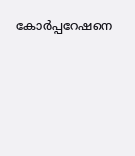കോര്‍പ്പറേഷനെ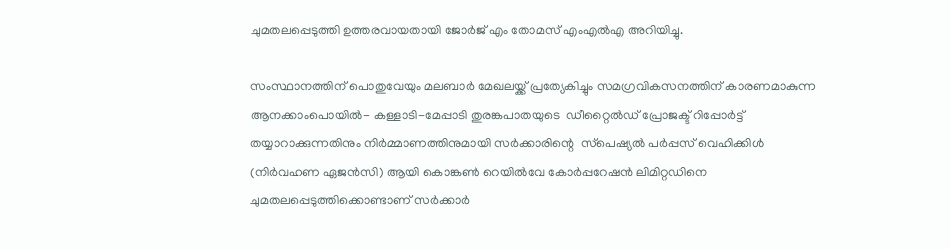ചുമതലപ്പെടുത്തി ഉത്തരവായതായി ജോര്‍ജ് എം തോമസ് എംഎല്‍എ അറിയിച്ചു.

സംസ്ഥാനത്തിന് പൊതുവേയും മലബാര്‍ മേഖലയ്ക്ക് പ്രത്യേകിച്ചും സമഗ്രവികസനത്തിന് കാരണമാകുന്ന ആനക്കാംപൊയില്‍- കള്ളാടി-മേപ്പാടി തുരങ്കപാതയുടെ  ഡീറ്റൈല്‍ഡ് പ്രോജക്ട് റിപ്പോര്‍ട്ട് തയ്യാറാക്കുന്നതിനും നിര്‍മ്മാണത്തിനുമായി സര്‍ക്കാരിന്റെ  സ്‌പെഷ്യല്‍ പര്‍പ്പസ് വെഹിക്കിള്‍ (നിര്‍വഹണ ഏജന്‍സി) ആയി കൊങ്കണ്‍ റെയില്‍വേ കോര്‍പ്പറേഷന്‍ ലിമിറ്റഡിനെ ചുമതലപ്പെടുത്തിക്കൊണ്ടാണ് സര്‍ക്കാര്‍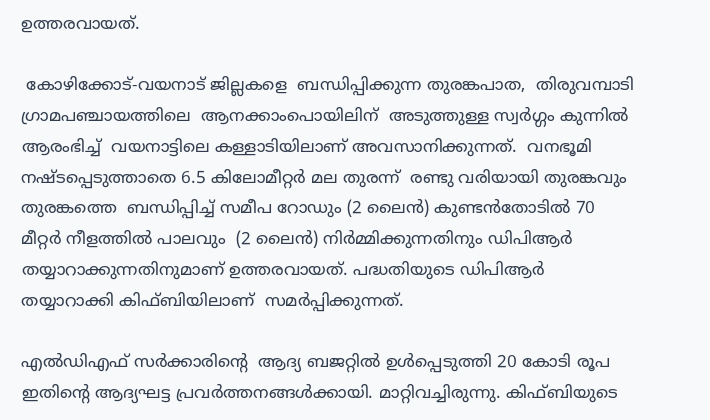ഉത്തരവായത്.

 കോഴിക്കോട്-വയനാട് ജില്ലകളെ  ബന്ധിപ്പിക്കുന്ന തുരങ്കപാത,  തിരുവമ്പാടി ഗ്രാമപഞ്ചായത്തിലെ  ആനക്കാംപൊയിലിന്  അടുത്തുള്ള സ്വര്‍ഗ്ഗം കുന്നില്‍ ആരംഭിച്ച്  വയനാട്ടിലെ കള്ളാടിയിലാണ് അവസാനിക്കുന്നത്.  വനഭൂമി നഷ്ടപ്പെടുത്താതെ 6.5 കിലോമീറ്റര്‍ മല തുരന്ന്  രണ്ടു വരിയായി തുരങ്കവും തുരങ്കത്തെ  ബന്ധിപ്പിച്ച് സമീപ റോഡും (2 ലൈന്‍) കുണ്ടന്‍തോടില്‍ 70 മീറ്റര്‍ നീളത്തില്‍ പാലവും  (2 ലൈന്‍) നിര്‍മ്മിക്കുന്നതിനും ഡിപിആര്‍  തയ്യാറാക്കുന്നതിനുമാണ് ഉത്തരവായത്. പദ്ധതിയുടെ ഡിപിആര്‍  തയ്യാറാക്കി കിഫ്ബിയിലാണ്  സമര്‍പ്പിക്കുന്നത്.

എല്‍ഡിഎഫ് സര്‍ക്കാരിന്റെ  ആദ്യ ബജറ്റില്‍ ഉള്‍പ്പെടുത്തി 20 കോടി രൂപ ഇതിന്റെ ആദ്യഘട്ട പ്രവര്‍ത്തനങ്ങള്‍ക്കായി. മാറ്റിവച്ചിരുന്നു. കിഫ്ബിയുടെ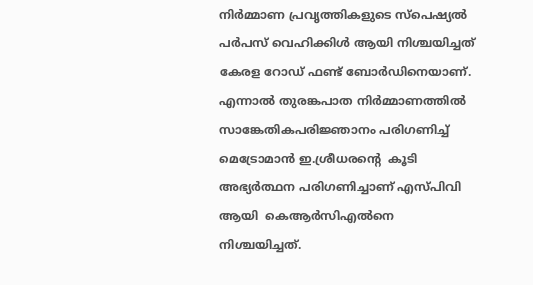നിര്‍മ്മാണ പ്രവൃത്തികളുടെ സ്‌പെഷ്യല്‍ പര്‍പസ് വെഹിക്കിള്‍ ആയി നിശ്ചയിച്ചത് കേരള റോഡ് ഫണ്ട് ബോര്‍ഡിനെയാണ്. എന്നാല്‍ തുരങ്കപാത നിര്‍മ്മാണത്തില്‍ സാങ്കേതികപരിജ്ഞാനം പരിഗണിച്ച് മെട്രോമാന്‍ ഇ.ശ്രീധരന്റെ  കൂടി അഭ്യര്‍ത്ഥന പരിഗണിച്ചാണ് എസ്പിവി ആയി  കെആര്‍സിഎല്‍നെ നിശ്ചയിച്ചത്.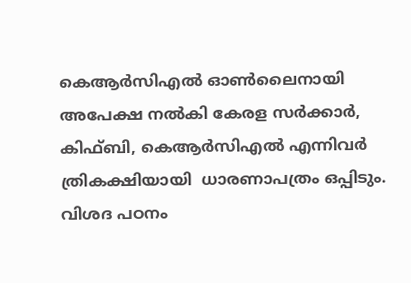കെആര്‍സിഎല്‍ ഓണ്‍ലൈനായി അപേക്ഷ നല്‍കി കേരള സര്‍ക്കാര്‍, കിഫ്ബി, കെആര്‍സിഎല്‍ എന്നിവര്‍ ത്രികക്ഷിയായി  ധാരണാപത്രം ഒപ്പിടും. വിശദ പഠനം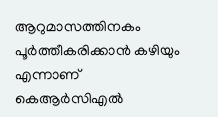ആറുമാസത്തിനകം പൂര്‍ത്തീകരിക്കാന്‍ കഴിയും എന്നാണ് കെആര്‍സിഎല്‍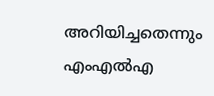അറിയിച്ചതെന്നും എംഎല്‍എ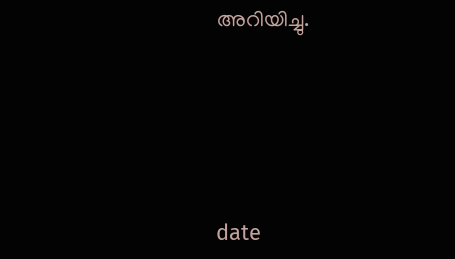അറിയിച്ചു.





date